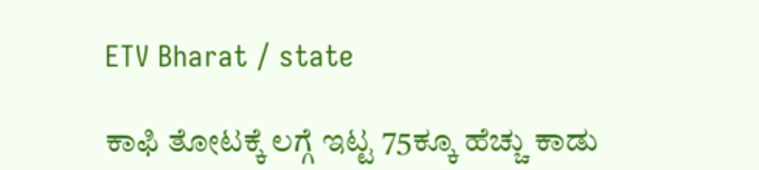ETV Bharat / state

ಕಾಫಿ ತೋಟಕ್ಕೆ ಲಗ್ಗೆ ಇಟ್ಟ 75ಕ್ಕೂ ಹೆಚ್ಚು ಕಾಡು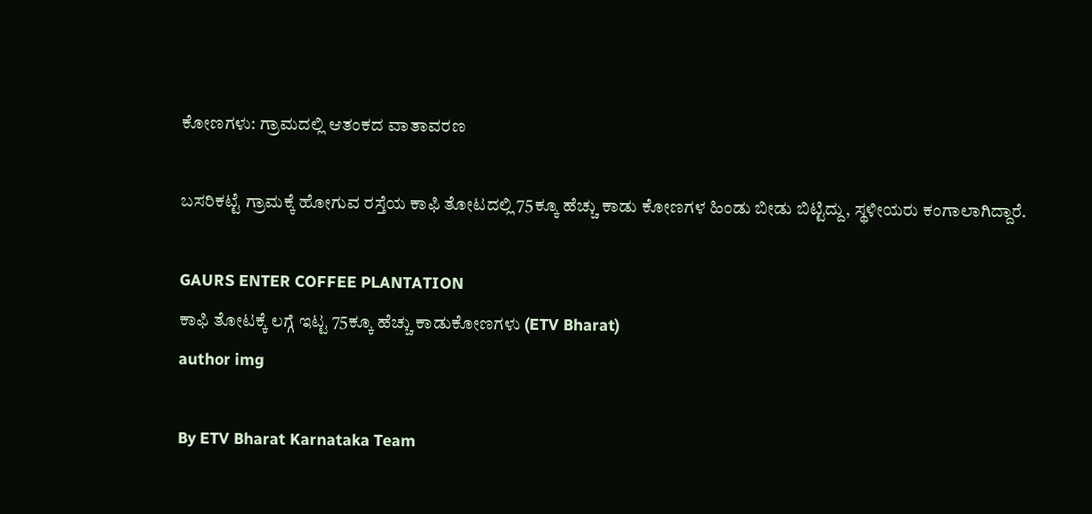ಕೋಣಗಳು: ಗ್ರಾಮದಲ್ಲಿ ಆತಂಕದ ವಾತಾವರಣ

ಬಸರಿಕಟ್ಟೆ ಗ್ರಾಮಕ್ಕೆ ಹೋಗುವ ರಸ್ತೆಯ ಕಾಫಿ ತೋಟದಲ್ಲಿ 75ಕ್ಕೂ ಹೆಚ್ಚು ಕಾಡು ಕೋಣಗಳ ಹಿಂಡು ಬೀಡು ಬಿಟ್ಟಿದ್ದು, ಸ್ಥಳೀಯರು ಕಂಗಾಲಾಗಿದ್ದಾರೆ.

GAURS ENTER COFFEE PLANTATION
ಕಾಫಿ ತೋಟಕ್ಕೆ ಲಗ್ಗೆ ಇಟ್ಟ 75ಕ್ಕೂ ಹೆಚ್ಚು ಕಾಡುಕೋಣಗಳು (ETV Bharat)
author img

By ETV Bharat Karnataka Team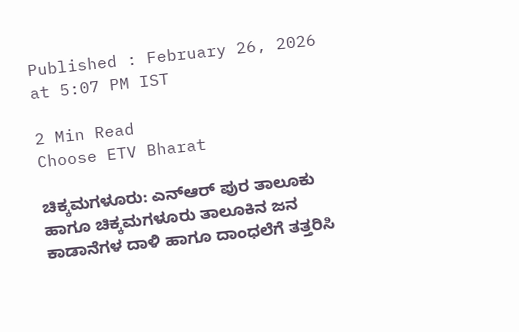Published : February 26, 2026 at 5:07 PM IST

2 Min Read
Choose ETV Bharat

ಚಿಕ್ಕಮಗಳೂರು: ಎನ್ಆರ್ ಪುರ ತಾಲೂಕು ಹಾಗೂ ಚಿಕ್ಕಮಗಳೂರು ತಾಲೂಕಿನ ಜನ ಕಾಡಾನೆಗಳ ದಾಳಿ ಹಾಗೂ ದಾಂಧಲೆಗೆ ತತ್ತರಿಸಿ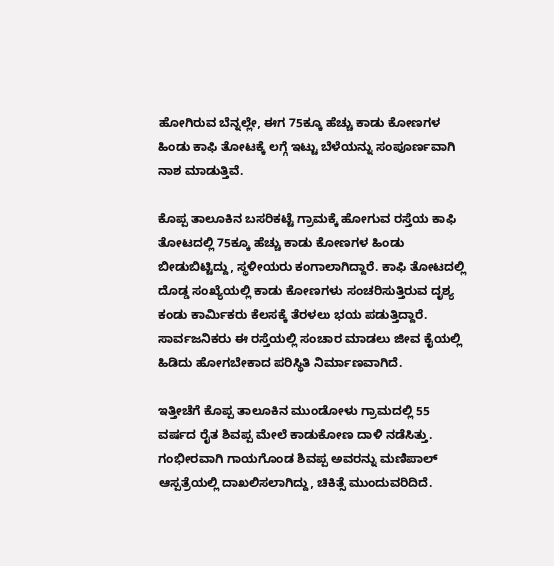ಹೋಗಿರುವ ಬೆನ್ನಲ್ಲೇ, ಈಗ 75ಕ್ಕೂ ಹೆಚ್ಚು ಕಾಡು ಕೋಣಗಳ ಹಿಂಡು ಕಾಫಿ ತೋಟಕ್ಕೆ ಲಗ್ಗೆ ಇಟ್ಟು ಬೆಳೆಯನ್ನು ಸಂಪೂರ್ಣವಾಗಿ ನಾಶ ಮಾಡುತ್ತಿವೆ.

ಕೊಪ್ಪ ತಾಲೂಕಿನ ಬಸರಿಕಟ್ಟೆ ಗ್ರಾಮಕ್ಕೆ ಹೋಗುವ ರಸ್ತೆಯ ಕಾಫಿ ತೋಟದಲ್ಲಿ 75ಕ್ಕೂ ಹೆಚ್ಚು ಕಾಡು ಕೋಣಗಳ ಹಿಂಡು ಬೀಡುಬಿಟ್ಟಿದ್ದು, ಸ್ಥಳೀಯರು ಕಂಗಾಲಾಗಿದ್ದಾರೆ. ಕಾಫಿ ತೋಟದಲ್ಲಿ ದೊಡ್ಡ ಸಂಖ್ಯೆಯಲ್ಲಿ ಕಾಡು ಕೋಣಗಳು ಸಂಚರಿಸುತ್ತಿರುವ ದೃಶ್ಯ ಕಂಡು ಕಾರ್ಮಿಕರು ಕೆಲಸಕ್ಕೆ ತೆರಳಲು ಭಯ ಪಡುತ್ತಿದ್ದಾರೆ. ಸಾರ್ವಜನಿಕರು ಈ ರಸ್ತೆಯಲ್ಲಿ ಸಂಚಾರ ಮಾಡಲು ಜೀವ ಕೈಯಲ್ಲಿ ಹಿಡಿದು ಹೋಗಬೇಕಾದ ಪರಿಸ್ಥಿತಿ ನಿರ್ಮಾಣವಾಗಿದೆ.

ಇತ್ತೀಚೆಗೆ ಕೊಪ್ಪ ತಾಲೂಕಿನ ಮುಂಡೋಳು ಗ್ರಾಮದಲ್ಲಿ 55 ವರ್ಷದ ರೈತ ಶಿವಪ್ಪ ಮೇಲೆ ಕಾಡುಕೋಣ ದಾಳಿ ನಡೆಸಿತ್ತು. ಗಂಭೀರವಾಗಿ ಗಾಯಗೊಂಡ ಶಿವಪ್ಪ ಅವರನ್ನು ಮಣಿಪಾಲ್ ಆಸ್ಪತ್ರೆಯಲ್ಲಿ ದಾಖಲಿಸಲಾಗಿದ್ದು, ಚಿಕಿತ್ಸೆ ಮುಂದುವರಿದಿದೆ.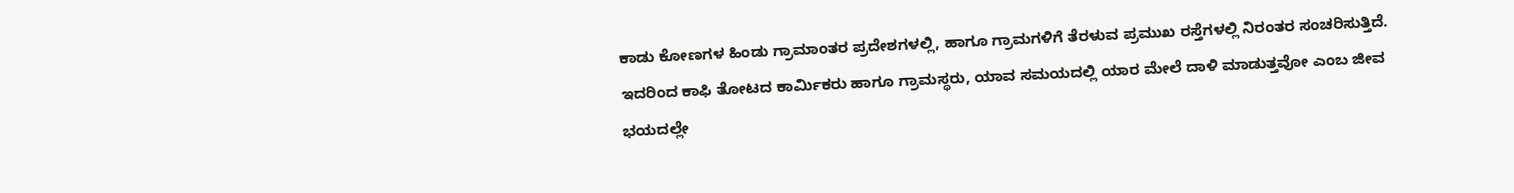ಕಾಡು ಕೋಣಗಳ ಹಿಂಡು ಗ್ರಾಮಾಂತರ ಪ್ರದೇಶಗಳಲ್ಲಿ, ಹಾಗೂ ಗ್ರಾಮಗಳಿಗೆ ತೆರಳುವ ಪ್ರಮುಖ ರಸ್ತೆಗಳಲ್ಲಿ ನಿರಂತರ ಸಂಚರಿಸುತ್ತಿದೆ. ಇದರಿಂದ ಕಾಫಿ ತೋಟದ ಕಾರ್ಮಿಕರು ಹಾಗೂ ಗ್ರಾಮಸ್ಥರು, ಯಾವ ಸಮಯದಲ್ಲಿ ಯಾರ ಮೇಲೆ ದಾಳಿ ಮಾಡುತ್ತವೋ ಎಂಬ ಜೀವ ಭಯದಲ್ಲೇ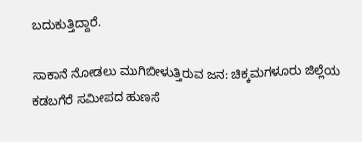ಬದುಕುತ್ತಿದ್ದಾರೆ.

ಸಾಕಾನೆ ನೋಡಲು ಮುಗಿಬೀಳುತ್ತಿರುವ ಜನ: ಚಿಕ್ಕಮಗಳೂರು ಜಿಲ್ಲೆಯ ಕಡಬಗೆರೆ ಸಮೀಪದ ಹುಣಸೆ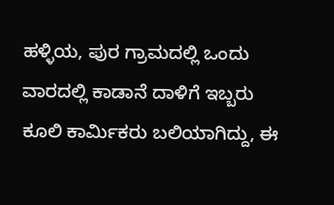ಹಳ್ಳಿಯ, ಪುರ ಗ್ರಾಮದಲ್ಲಿ ಒಂದು ವಾರದಲ್ಲಿ ಕಾಡಾನೆ ದಾಳಿಗೆ ಇಬ್ಬರು ಕೂಲಿ ಕಾರ್ಮಿಕರು ಬಲಿಯಾಗಿದ್ದು, ಈ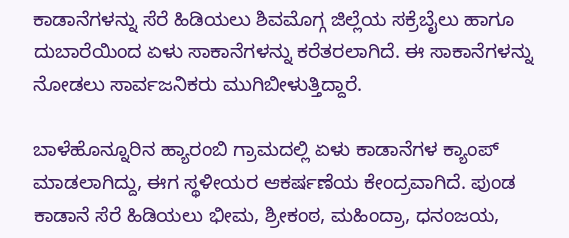ಕಾಡಾನೆಗಳನ್ನು ಸೆರೆ ಹಿಡಿಯಲು ಶಿವಮೊಗ್ಗ ಜಿಲ್ಲೆಯ ಸಕ್ರೆಬೈಲು ಹಾಗೂ ದುಬಾರೆಯಿಂದ ಏಳು ಸಾಕಾನೆಗಳನ್ನು ಕರೆತರಲಾಗಿದೆ. ಈ ಸಾಕಾನೆಗಳನ್ನು ನೋಡಲು ಸಾರ್ವಜನಿಕರು ಮುಗಿಬೀಳುತ್ತಿದ್ದಾರೆ.

ಬಾಳೆಹೊನ್ನೂರಿನ ಹ್ಯಾರಂಬಿ ಗ್ರಾಮದಲ್ಲಿ ಏಳು ಕಾಡಾನೆಗಳ ಕ್ಯಾಂಪ್ ಮಾಡಲಾಗಿದ್ದು, ಈಗ ಸ್ಥಳೀಯರ ಆಕರ್ಷಣೆಯ ಕೇಂದ್ರವಾಗಿದೆ. ಪುಂಡ ಕಾಡಾನೆ ಸೆರೆ ಹಿಡಿಯಲು ಭೀಮ, ಶ್ರೀಕಂಠ, ಮಹಿಂದ್ರಾ, ಧನಂಜಯ,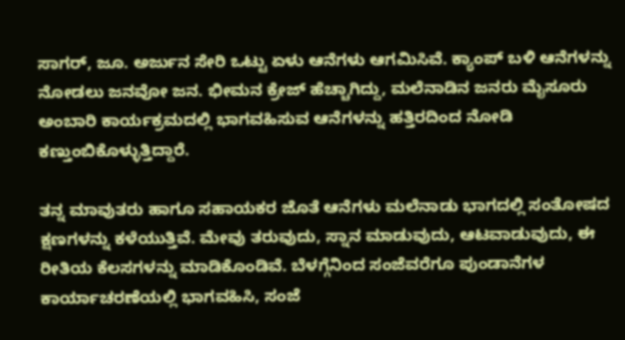ಸಾಗರ್, ಜೂ. ಅರ್ಜುನ ಸೇರಿ ಒಟ್ಟು ಏಳು ಆನೆಗಳು ಆಗಮಿಸಿವೆ. ಕ್ಯಾಂಪ್ ಬಳಿ ಆನೆಗಳನ್ನು ನೋಡಲು ಜನವೋ ಜನ. ಭೀಮನ ಕ್ರೇಜ್ ಹೆಚ್ಚಾಗಿದ್ದು, ಮಲೆನಾಡಿನ ಜನರು ಮೈಸೂರು ಅಂಬಾರಿ ಕಾರ್ಯಕ್ರಮದಲ್ಲಿ ಭಾಗವಹಿಸುವ ಆನೆಗಳನ್ನು ಹತ್ತಿರದಿಂದ ನೋಡಿ ಕಣ್ತುಂಬಿಕೊಳ್ಳುತ್ತಿದ್ದಾರೆ.

ತನ್ನ ಮಾವುತರು ಹಾಗೂ ಸಹಾಯಕರ ಜೊತೆ ಆನೆಗಳು ಮಲೆನಾಡು ಭಾಗದಲ್ಲಿ ಸಂತೋಷದ ಕ್ಷಣಗಳನ್ನು ಕಳೆಯುತ್ತಿವೆ. ಮೇವು ತರುವುದು, ಸ್ನಾನ ಮಾಡುವುದು, ಆಟವಾಡುವುದು, ಈ ರೀತಿಯ ಕೆಲಸಗಳನ್ನು ಮಾಡಿಕೊಂಡಿವೆ. ಬೆಳಗ್ಗೆನಿಂದ ಸಂಜೆವರೆಗೂ ಪುಂಡಾನೆಗಳ ಕಾರ್ಯಾಚರಣೆಯಲ್ಲಿ ಭಾಗವಹಿಸಿ, ಸಂಜೆ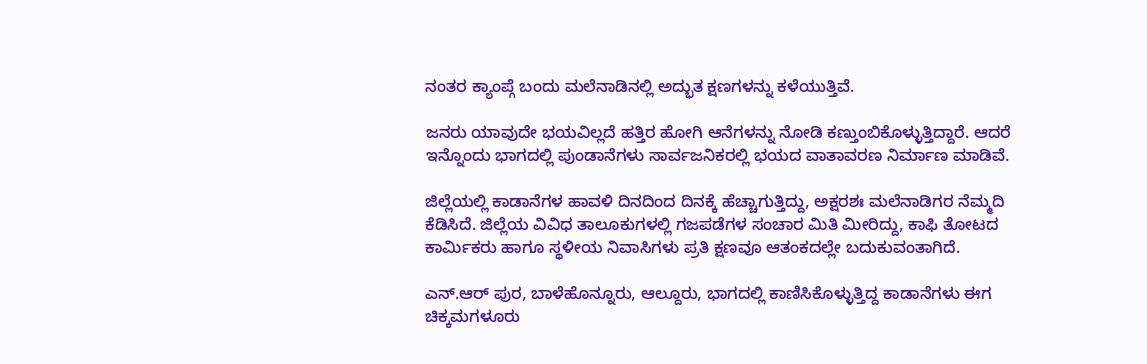ನಂತರ ಕ್ಯಾಂಪ್ಗೆ ಬಂದು ಮಲೆನಾಡಿನಲ್ಲಿ ಅದ್ಭುತ ಕ್ಷಣಗಳನ್ನು ಕಳೆಯುತ್ತಿವೆ.

ಜನರು ಯಾವುದೇ ಭಯವಿಲ್ಲದೆ ಹತ್ತಿರ ಹೋಗಿ ಆನೆಗಳನ್ನು ನೋಡಿ ಕಣ್ತುಂಬಿಕೊಳ್ಳುತ್ತಿದ್ದಾರೆ. ಆದರೆ ಇನ್ನೊಂದು ಭಾಗದಲ್ಲಿ ಪುಂಡಾನೆಗಳು ಸಾರ್ವಜನಿಕರಲ್ಲಿ ಭಯದ ವಾತಾವರಣ ನಿರ್ಮಾಣ ಮಾಡಿವೆ.

ಜಿಲ್ಲೆಯಲ್ಲಿ ಕಾಡಾನೆಗಳ ಹಾವಳಿ ದಿನದಿಂದ ದಿನಕ್ಕೆ ಹೆಚ್ಚಾಗುತ್ತಿದ್ದು, ಅಕ್ಷರಶಃ ಮಲೆನಾಡಿಗರ ನೆಮ್ಮದಿ ಕೆಡಿಸಿದೆ. ಜಿಲ್ಲೆಯ ವಿವಿಧ ತಾಲೂಕುಗಳಲ್ಲಿ ಗಜಪಡೆಗಳ ಸಂಚಾರ ಮಿತಿ ಮೀರಿದ್ದು, ಕಾಫಿ ತೋಟದ ಕಾರ್ಮಿಕರು ಹಾಗೂ ಸ್ಥಳೀಯ ನಿವಾಸಿಗಳು ಪ್ರತಿ ಕ್ಷಣವೂ ಆತಂಕದಲ್ಲೇ ಬದುಕುವಂತಾಗಿದೆ.

ಎನ್.ಆರ್ ಪುರ, ಬಾಳೆಹೊನ್ನೂರು, ಆಲ್ದೂರು, ಭಾಗದಲ್ಲಿ ಕಾಣಿಸಿಕೊಳ್ಳುತ್ತಿದ್ದ ಕಾಡಾನೆಗಳು ಈಗ ಚಿಕ್ಕಮಗಳೂರು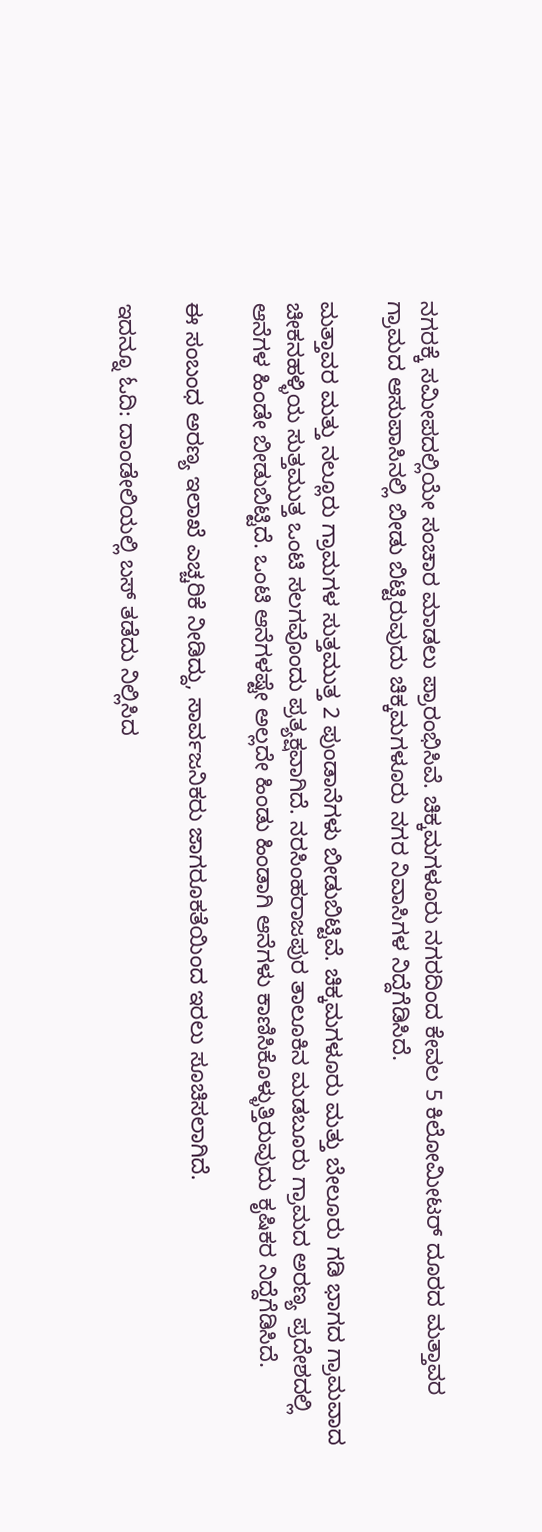ನಗರಕ್ಕೆ ಸಮೀಪದಲ್ಲಿಯೇ ಸಂಚಾರ ಮಾಡಲು ಪ್ರಾರಂಭಿಸಿವೆ. ಚಿಕ್ಕಮಗಳೂರು ನಗರದಿಂದ ಕೇವಲ 5 ಕಿಲೋಮೀಟರ್ ದೂರದ ಮತ್ತಾವರ ಗ್ರಾಮದ ಆಸುಪಾಸಿನಲ್ಲಿ ಬೀಡು ಬಿಟ್ಟಿರುವುದು ಚಿಕ್ಕಮಗಳೂರು ನಗರ ನಿವಾಸಿಗಳ ನಿದ್ದೆಗೆಡಿಸಿದೆ.

ಮತ್ತಾವರ ಮತ್ತು ನಲ್ಲೂರು ಗ್ರಾಮಗಳ ಸುತ್ತಮುತ್ತ 2 ಪುಂಡಾನೆಗಳು ಬೀಡುಬಿಟ್ಟಿವೆ. ಚಿಕ್ಕಮಗಳೂರು ಮತ್ತು ಬೇಲೂರು ಗಡಿ ಭಾಗದ ಗ್ರಾಮವಾದ ಚೀಕನಹಳ್ಳಿಯ ಸುತ್ತಮುತ್ತ ಒಂಟಿ ಸಲಗವೊಂದು ಪ್ರತ್ಯಕ್ಷವಾಗಿದೆ. ನರಸಿಂಹರಾಜಪುರ ತಾಲೂಕಿನ ಮಡಬೂರು ಗ್ರಾಮದ ಅರಣ್ಯ ಪ್ರದೇಶದಲ್ಲಿ ಆನೆಗಳ ಹಿಂಡೇ ಬೀಡುಬಿಟ್ಟಿದೆ. ಒಂಟಿ ಆನೆಗಳಷ್ಟೇ ಅಲ್ಲದೇ ಹಿಂಡು ಹಿಂಡಾಗಿ ಆನೆಗಳು ಕಾಣಿಸಿಕೊಳ್ಳುತ್ತಿರುವುದು ಕೃಷಿಕರ ನಿದ್ದೆಗೆಡಿಸಿದೆ.

ಈ ಸಂಬಂಧ ಅರಣ್ಯ ಇಲಾಖೆ ಎಚ್ಚರಿಕೆ ನೀಡಿದ್ದು, ಸಾರ್ವಜನಿಕರು ಜಾಗರೂಕತೆಯಿಂದ ಇರಲು ಸೂಚಿಸಲಾಗಿದೆ.

ಇದನ್ನೂ ಓದಿ: ದಾಂಡೇಲಿಯಲ್ಲಿ ಬಸ್ ತಡೆದು ನಿಲ್ಲಿಸಿದ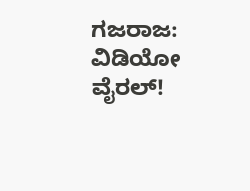ಗಜರಾಜ: ವಿಡಿಯೋ ವೈರಲ್!